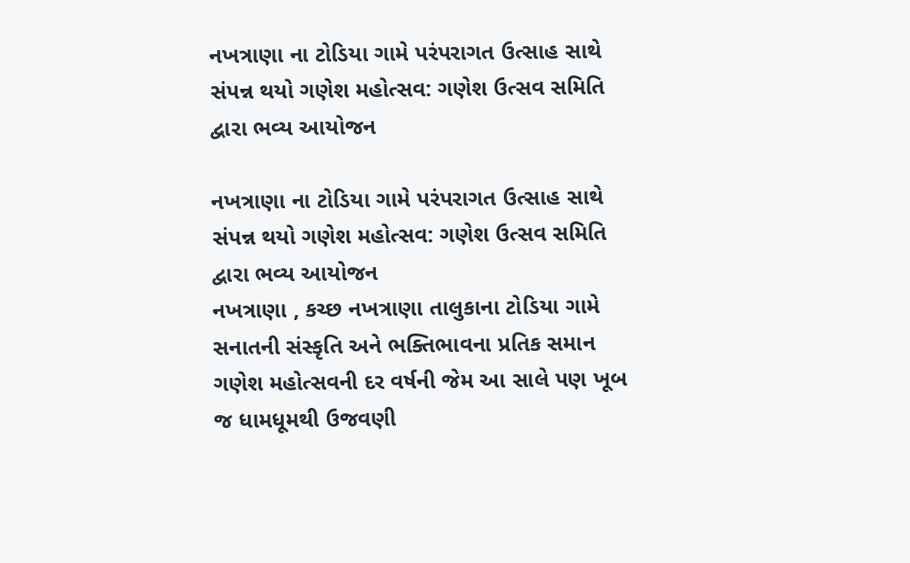નખત્રાણા ના ટોડિયા ગામે પરંપરાગત ઉત્સાહ સાથે સંપન્ન થયો ગણેશ મહોત્સવ: ગણેશ ઉત્સવ સમિતિ દ્વારા ભવ્ય આયોજન

નખત્રાણા ના ટોડિયા ગામે પરંપરાગત ઉત્સાહ સાથે સંપન્ન થયો ગણેશ મહોત્સવ: ગણેશ ઉત્સવ સમિતિ દ્વારા ભવ્ય આયોજન
નખત્રાણા , કચ્છ નખત્રાણા તાલુકાના ટોડિયા ગામે સનાતની સંસ્કૃતિ અને ભક્તિભાવના પ્રતિક સમાન ગણેશ મહોત્સવની દર વર્ષની જેમ આ સાલે પણ ખૂબ જ ધામધૂમથી ઉજવણી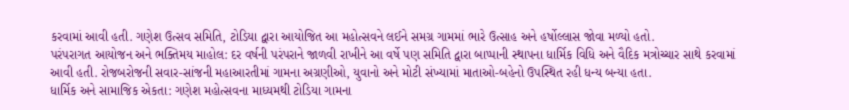કરવામાં આવી હતી. ગણેશ ઉત્સવ સમિતિ, ટોડિયા દ્વારા આયોજિત આ મહોત્સવને લઈને સમગ્ર ગામમાં ભારે ઉત્સાહ અને હર્ષોલ્લાસ જોવા મળ્યો હતો.
પરંપરાગત આયોજન અને ભક્તિમય માહોલ: દર વર્ષની પરંપરાને જાળવી રાખીને આ વર્ષે પણ સમિતિ દ્વારા બાપ્પાની સ્થાપના ધાર્મિક વિધિ અને વૈદિક મત્રોચ્ચાર સાથે કરવામાં આવી હતી. રોજબરોજની સવાર-સાંજની મહાઆરતીમાં ગામના અગ્રણીઓ, યુવાનો અને મોટી સંખ્યામાં માતાઓ-બહેનો ઉપસ્થિત રહી ધન્ય બન્યા હતા.
ધાર્મિક અને સામાજિક એકતા: ગણેશ મહોત્સવના માધ્યમથી ટોડિયા ગામના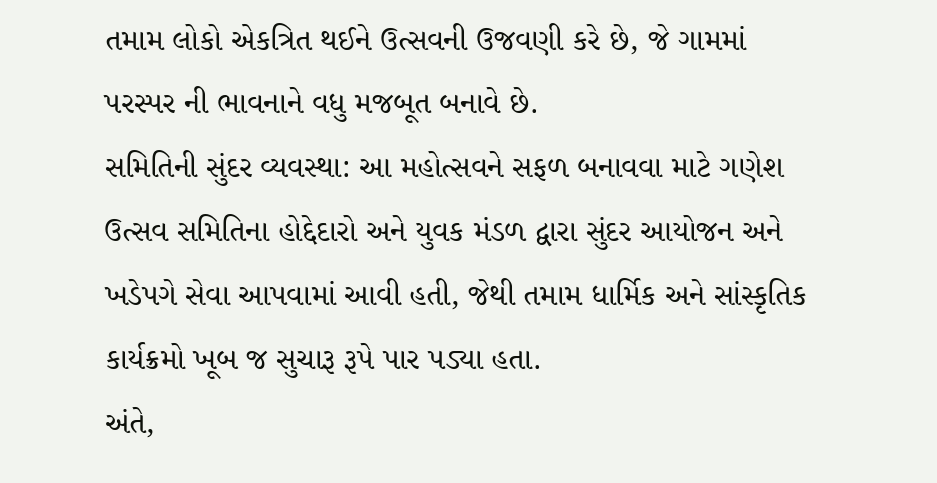તમામ લોકો એકત્રિત થઈને ઉત્સવની ઉજવણી કરે છે, જે ગામમાં પરસ્પર ની ભાવનાને વધુ મજબૂત બનાવે છે.
સમિતિની સુંદર વ્યવસ્થા: આ મહોત્સવને સફળ બનાવવા માટે ગણેશ ઉત્સવ સમિતિના હોદ્દેદારો અને યુવક મંડળ દ્વારા સુંદર આયોજન અને ખડેપગે સેવા આપવામાં આવી હતી, જેથી તમામ ધાર્મિક અને સાંસ્કૃતિક કાર્યક્રમો ખૂબ જ સુચારૂ રૂપે પાર પડ્યા હતા.
અંતે,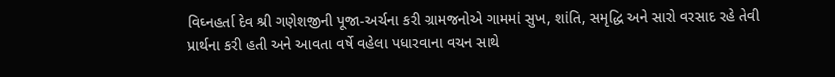વિઘ્નહર્તા દેવ શ્રી ગણેશજીની પૂજા-અર્ચના કરી ગ્રામજનોએ ગામમાં સુખ, શાંતિ, સમૃદ્ધિ અને સારો વરસાદ રહે તેવી પ્રાર્થના કરી હતી અને આવતા વર્ષે વહેલા પધારવાના વચન સાથે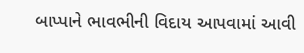બાપ્પાને ભાવભીની વિદાય આપવામાં આવી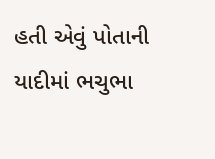હતી એવું પોતાની યાદીમાં ભચુભા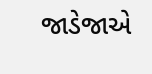જાડેજાએ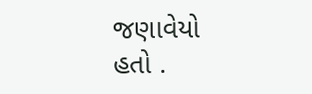જણાવેયો હતો .